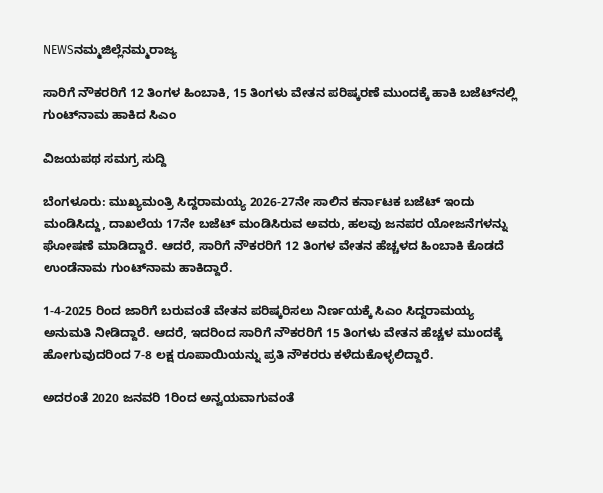NEWSನಮ್ಮಜಿಲ್ಲೆನಮ್ಮರಾಜ್ಯ

ಸಾರಿಗೆ ನೌಕರರಿಗೆ 12 ತಿಂಗಳ ಹಿಂಬಾಕಿ, 15 ತಿಂಗಳು ವೇತನ ಪರಿಷ್ಕರಣೆ ಮುಂದಕ್ಕೆ ಹಾಕಿ ಬಜೆಟ್‌ನಲ್ಲಿ ಗುಂಟ್‌ನಾಮ ಹಾಕಿದ ಸಿಎಂ

ವಿಜಯಪಥ ಸಮಗ್ರ ಸುದ್ದಿ

ಬೆಂಗಳೂರು: ಮುಖ್ಯಮಂತ್ರಿ ಸಿದ್ದರಾಮಯ್ಯ 2026-27ನೇ ಸಾಲಿನ ಕರ್ನಾಟಕ ಬಜೆಟ್ ಇಂದು ಮಂಡಿಸಿದ್ದು, ದಾಖಲೆಯ 17ನೇ ಬಜೆಟ್ ಮಂಡಿಸಿರುವ ಅವರು, ಹಲವು ಜನಪರ ಯೋಜನೆಗಳನ್ನು ಘೋಷಣೆ ಮಾಡಿದ್ದಾರೆ. ಆದರೆ, ಸಾರಿಗೆ ನೌಕರರಿಗೆ 12 ತಿಂಗಳ ವೇತನ ಹೆಚ್ಚಳದ ಹಿಂಬಾಕಿ ಕೊಡದೆ ಉಂಡೆನಾಮ ಗುಂಟ್‌ನಾಮ ಹಾಕಿದ್ದಾರೆ.

1-4-2025 ರಿಂದ ಜಾರಿಗೆ ಬರುವಂತೆ ವೇತನ ಪರಿಷ್ಕರಿಸಲು ನಿರ್ಣಯಕ್ಕೆ ಸಿಎಂ ಸಿದ್ದರಾಮಯ್ಯ ಅನುಮತಿ ನೀಡಿದ್ದಾರೆ. ಆದರೆ, ಇದರಿಂದ ಸಾರಿಗೆ ನೌಕರರಿಗೆ 15 ತಿಂಗಳು ವೇತನ ಹೆಚ್ಚಳ ಮುಂದಕ್ಕೆ ಹೋಗುವುದರಿಂದ 7-8 ಲಕ್ಷ ರೂಪಾಯಿಯನ್ನು ಪ್ರತಿ ನೌಕರರು ಕಳೆದುಕೊಳ್ಳಲಿದ್ದಾರೆ.

ಅದರಂತೆ 2020 ಜನವರಿ 1ರಿಂದ ಅನ್ವಯವಾಗುವಂತೆ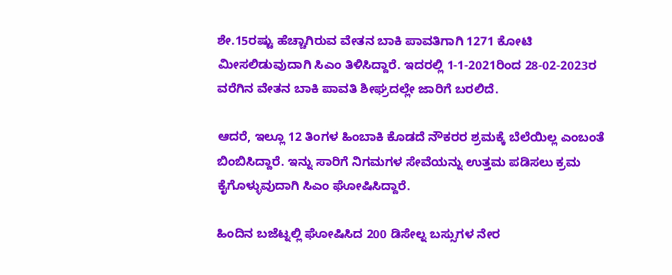ಶೇ.15ರಷ್ಟು ಹೆಚ್ಚಾಗಿರುವ ವೇತನ ಬಾಕಿ ಪಾವತಿಗಾಗಿ 1271 ಕೋಟಿ ಮೀಸಲಿಡುವುದಾಗಿ ಸಿಎಂ ತಿಳಿಸಿದ್ದಾರೆ. ಇದರಲ್ಲಿ 1-1-2021ರಿಂದ 28-02-2023ರ ವರೆಗಿನ ವೇತನ ಬಾಕಿ ಪಾವತಿ ಶೀಘ್ರದಲ್ಲೇ ಜಾರಿಗೆ ಬರಲಿದೆ.

ಆದರೆ, ಇಲ್ಲೂ 12 ತಿಂಗಳ ಹಿಂಬಾಕಿ ಕೊಡದೆ ನೌಕರರ ಶ್ರಮಕ್ಕೆ ಬೆಲೆಯಿಲ್ಲ ಎಂಬಂತೆ ಬಿಂಬಿಸಿದ್ದಾರೆ. ಇನ್ನು ಸಾರಿಗೆ ನಿಗಮಗಳ ಸೇವೆಯನ್ನು ಉತ್ತಮ ಪಡಿಸಲು ಕ್ರಮ ಕೈಗೊಳ್ಳುವುದಾಗಿ ಸಿಎಂ ಘೋಷಿಸಿದ್ದಾರೆ.

ಹಿಂದಿನ ಬಜೆಟ್ನಲ್ಲಿ ಘೋಷಿಸಿದ 200 ಡಿಸೇಲ್ನ ಬಸ್ಸುಗಳ ನೇರ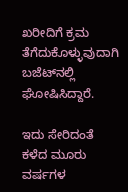ಖರೀದಿಗೆ ಕ್ರಮ ತೆಗೆದುಕೊಳ್ಳುವುದಾಗಿ ಬಜೆಟ್‌ನಲ್ಲಿ ಘೋಷಿಸಿದ್ದಾರೆ.

ಇದು ಸೇರಿದಂತೆ ಕಳೆದ ಮೂರು ವರ್ಷಗಳ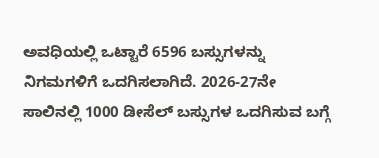ಅವಧಿಯಲ್ಲಿ ಒಟ್ಟಾರೆ 6596 ಬಸ್ಸುಗಳನ್ನು ನಿಗಮಗಳಿಗೆ ಒದಗಿಸಲಾಗಿದೆ. 2026-27ನೇ ಸಾಲಿನಲ್ಲಿ 1000 ಡೀಸೆಲ್ ಬಸ್ಸುಗಳ ಒದಗಿಸುವ ಬಗ್ಗೆ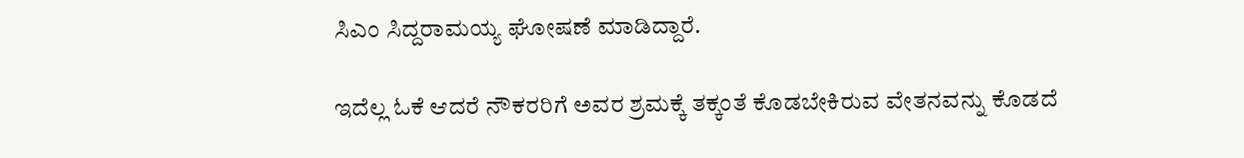ಸಿಎಂ ಸಿದ್ದರಾಮಯ್ಯ ಘೋಷಣೆ ಮಾಡಿದ್ದಾರೆ.

ಇದೆಲ್ಲ ಓಕೆ ಆದರೆ ನೌಕರರಿಗೆ ಅವರ ಶ್ರಮಕ್ಕೆ ತಕ್ಕಂತೆ ಕೊಡಬೇಕಿರುವ ವೇತನವನ್ನು ಕೊಡದೆ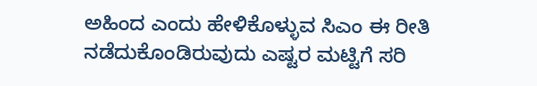ಅಹಿಂದ ಎಂದು ಹೇಳಿಕೊಳ್ಳುವ ಸಿಎಂ ಈ ರೀತಿ ನಡೆದುಕೊಂಡಿರುವುದು ಎಷ್ಟರ ಮಟ್ಟಿಗೆ ಸರಿ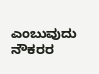ಎಂಬುವುದು ನೌಕರರ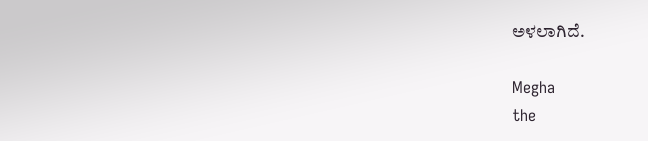ಅಳಲಾಗಿದೆ.

Megha
the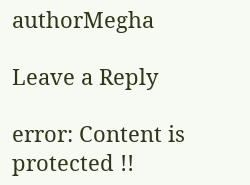authorMegha

Leave a Reply

error: Content is protected !!